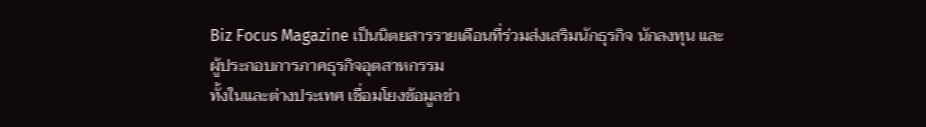Biz Focus Magazine เป็นนิตยสารรายเดือนที่ร่วมส่งเสริมนักธุรกิจ นักลงทุน และผู้ประกอบการภาคธุรกิจอุตสาหกรรม
ทั้งในและต่างประเทศ เชื่อมโยงข้อมูลข่า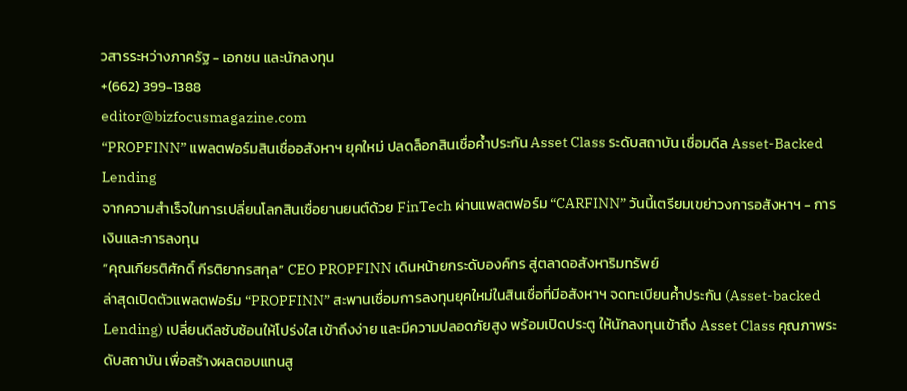วสารระหว่างภาครัฐ - เอกชน และนักลงทุน
+(662) 399-1388
editor@bizfocusmagazine.com
“PROPFINN” แพลตฟอร์มสินเชื่ออสังหาฯ ยุคใหม่ ปลดล็อกสินเชื่อค้ำประกัน Asset Class ระดับสถาบัน เชื่อมดีล Asset-Backed Lending
จากความสำเร็จในการเปลี่ยนโลกสินเชื่อยานยนต์ด้วย FinTech ผ่านแพลตฟอร์ม “CARFINN” วันนี้เตรียมเขย่าวงการอสังหาฯ - การเงินและการลงทุน
“คุณเกียรติศักดิ์ กีรติยากรสกุล” CEO PROPFINN เดินหน้ายกระดับองค์กร สู่ตลาดอสังหาริมทรัพย์
ล่าสุดเปิดตัวแพลตฟอร์ม “PROPFINN” สะพานเชื่อมการลงทุนยุคใหม่ในสินเชื่อที่มีอสังหาฯ จดทะเบียนค้ำประกัน (Asset-backed Lending) เปลี่ยนดีลซับซ้อนให้โปร่งใส เข้าถึงง่าย และมีความปลอดภัยสูง พร้อมเปิดประตู ให้นักลงทุนเข้าถึง Asset Class คุณภาพระดับสถาบัน เพื่อสร้างผลตอบแทนสู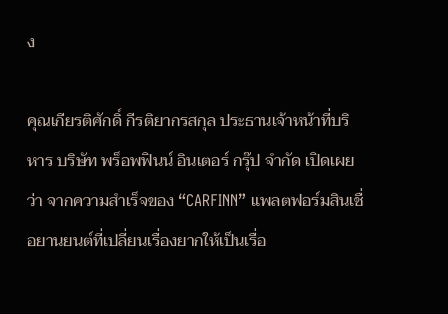ง

คุณเกียรติศักดิ์ กีรติยากรสกุล ประธานเจ้าหน้าที่บริหาร บริษัท พร็อพฟินน์ อินเตอร์ กรุ๊ป จำกัด เปิดเผยว่า จากความสำเร็จของ “CARFINN” แพลตฟอร์มสินเชื่อยานยนต์ที่เปลี่ยนเรื่องยากให้เป็นเรื่อ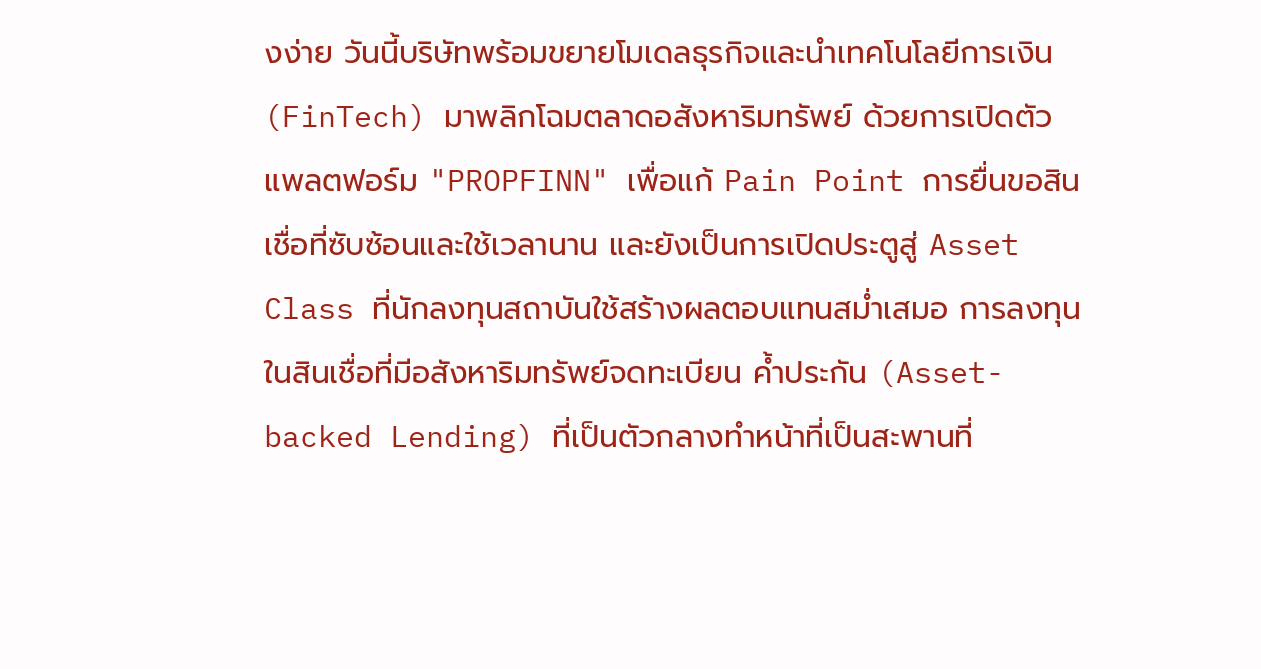งง่าย วันนี้บริษัทพร้อมขยายโมเดลธุรกิจและนำเทคโนโลยีการเงิน (FinTech) มาพลิกโฉมตลาดอสังหาริมทรัพย์ ด้วยการเปิดตัวแพลตฟอร์ม "PROPFINN" เพื่อแก้ Pain Point การยื่นขอสินเชื่อที่ซับซ้อนและใช้เวลานาน และยังเป็นการเปิดประตูสู่ Asset Class ที่นักลงทุนสถาบันใช้สร้างผลตอบแทนสม่ำเสมอ การลงทุนในสินเชื่อที่มีอสังหาริมทรัพย์จดทะเบียน ค้ำประกัน (Asset-backed Lending) ที่เป็นตัวกลางทำหน้าที่เป็นสะพานที่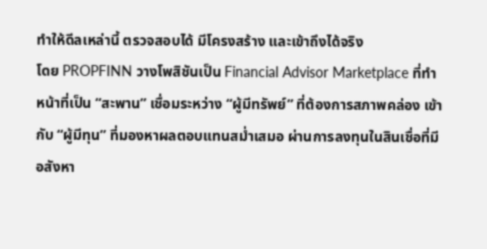ทำให้ดีลเหล่านี้ ตรวจสอบได้ มีโครงสร้าง และเข้าถึงได้จริง
โดย PROPFINN วางโพสิชันเป็น Financial Advisor Marketplace ที่ทำหน้าที่เป็น “สะพาน” เชื่อมระหว่าง “ผู้มีทรัพย์” ที่ต้องการสภาพคล่อง เข้ากับ “ผู้มีทุน” ที่มองหาผลตอบแทนสม่ำเสมอ ผ่านการลงทุนในสินเชื่อที่มีอสังหา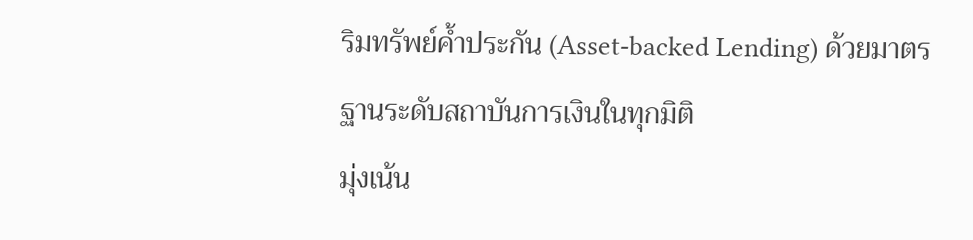ริมทรัพย์ค้ำประกัน (Asset-backed Lending) ด้วยมาตรฐานระดับสถาบันการเงินในทุกมิติ
มุ่งเน้น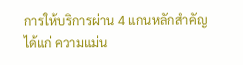การให้บริการผ่าน 4 แกนหลักสำคัญ ได้แก่ ความแม่น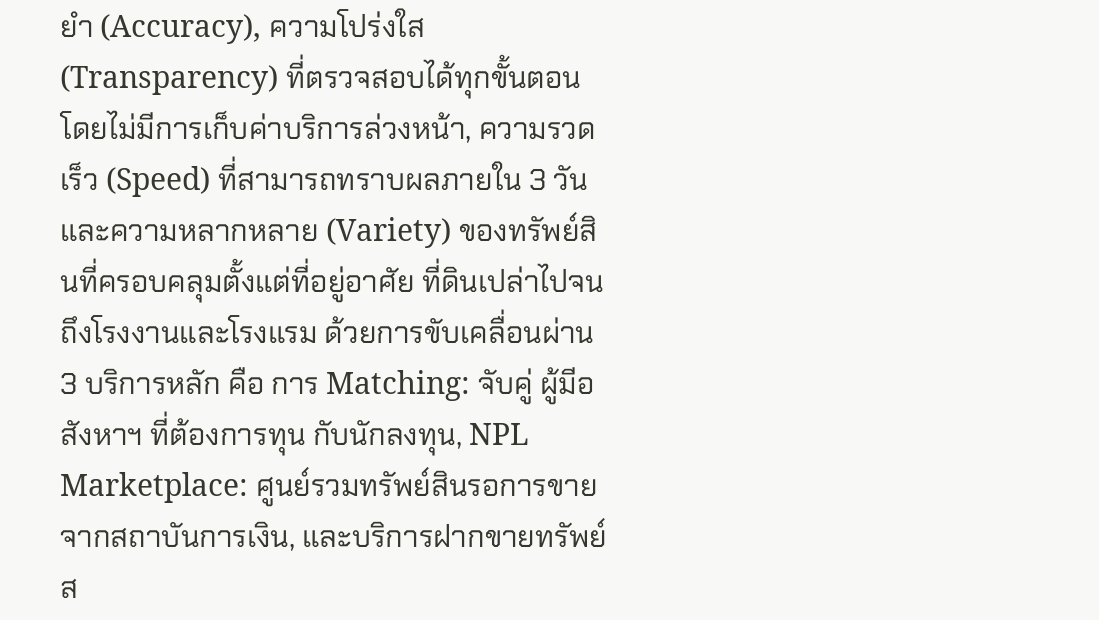ยำ (Accuracy), ความโปร่งใส (Transparency) ที่ตรวจสอบได้ทุกขั้นตอน โดยไม่มีการเก็บค่าบริการล่วงหน้า, ความรวดเร็ว (Speed) ที่สามารถทราบผลภายใน 3 วัน และความหลากหลาย (Variety) ของทรัพย์สินที่ครอบคลุมตั้งแต่ที่อยู่อาศัย ที่ดินเปล่าไปจนถึงโรงงานและโรงแรม ด้วยการขับเคลื่อนผ่าน 3 บริการหลัก คือ การ Matching: จับคู่ ผู้มีอสังหาฯ ที่ต้องการทุน กับนักลงทุน, NPL Marketplace: ศูนย์รวมทรัพย์สินรอการขายจากสถาบันการเงิน, และบริการฝากขายทรัพย์ส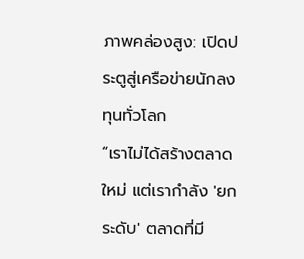ภาพคล่องสูง: เปิดประตูสู่เครือข่ายนักลงทุนทั่วโลก
“เราไม่ได้สร้างตลาดใหม่ แต่เรากำลัง 'ยกระดับ' ตลาดที่มี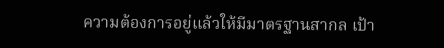ความต้องการอยู่แล้วให้มีมาตรฐานสากล เป้า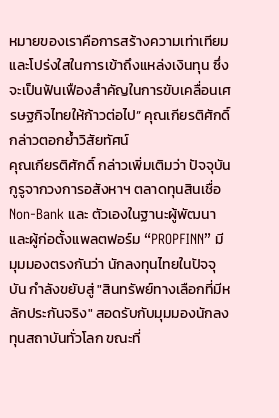หมายของเราคือการสร้างความเท่าเทียมและโปร่งใสในการเข้าถึงแหล่งเงินทุน ซึ่งจะเป็นฟันเฟืองสำคัญในการขับเคลื่อนเศรษฐกิจไทยให้ก้าวต่อไป” คุณเกียรติศักดิ์กล่าวตอกย้ำวิสัยทัศน์
คุณเกียรติศักดิ์ กล่าวเพิ่มเติมว่า ปัจจุบันกูรูจากวงการอสังหาฯ ตลาดทุนสินเชื่อ Non-Bank และ ตัวเองในฐานะผู้พัฒนาและผู้ก่อตั้งแพลตฟอร์ม “PROPFINN” มีมุมมองตรงกันว่า นักลงทุนไทยในปัจจุบัน กำลังขยับสู่ "สินทรัพย์ทางเลือกที่มีหลักประกันจริง" สอดรับกับมุมมองนักลงทุนสถาบันทั่วโลก ขณะที่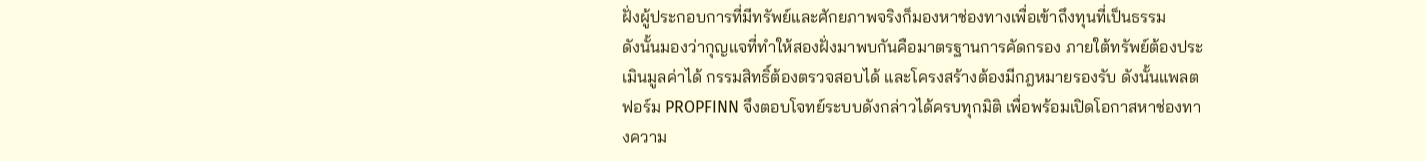ฝั่งผู้ประกอบการที่มีทรัพย์และศักยภาพจริงก็มองหาช่องทางเพื่อเข้าถึงทุนที่เป็นธรรม
ดังนั้นมองว่ากุญแจที่ทำให้สองฝั่งมาพบกันคือมาตรฐานการคัดกรอง ภายใต้ทรัพย์ต้องประเมินมูลค่าได้ กรรมสิทธิ์ต้องตรวจสอบได้ และโครงสร้างต้องมีกฎหมายรองรับ ดังนั้นแพลตฟอร์ม PROPFINN จึงตอบโจทย์ระบบดังกล่าวได้ครบทุกมิติ เพื่อพร้อมเปิดโอกาสหาช่องทางความ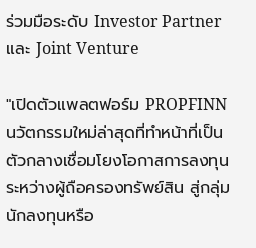ร่วมมือระดับ Investor Partner และ Joint Venture

"เปิดตัวแพลตฟอร์ม PROPFINN นวัตกรรมใหม่ล่าสุดที่ทำหน้าที่เป็นตัวกลางเชื่อมโยงโอกาสการลงทุนระหว่างผู้ถือครองทรัพย์สิน สู่กลุ่มนักลงทุนหรือ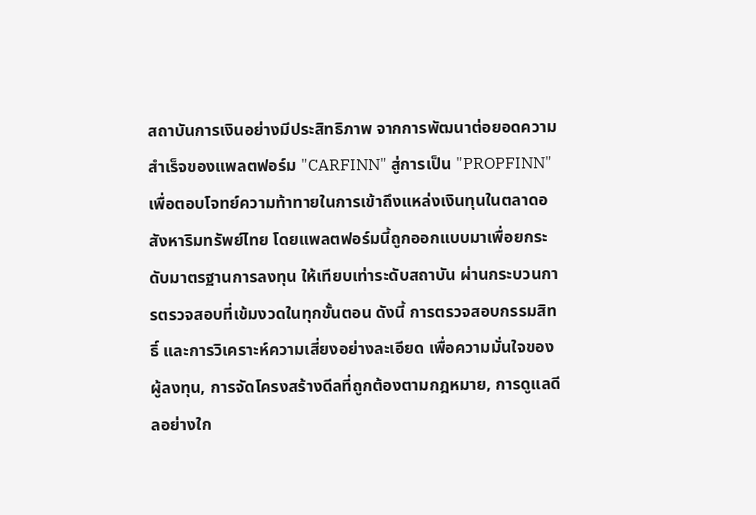สถาบันการเงินอย่างมีประสิทธิภาพ จากการพัฒนาต่อยอดความสำเร็จของแพลตฟอร์ม "CARFINN" สู่การเป็น "PROPFINN" เพื่อตอบโจทย์ความท้าทายในการเข้าถึงแหล่งเงินทุนในตลาดอสังหาริมทรัพย์ไทย โดยแพลตฟอร์มนี้ถูกออกแบบมาเพื่อยกระดับมาตรฐานการลงทุน ให้เทียบเท่าระดับสถาบัน ผ่านกระบวนการตรวจสอบที่เข้มงวดในทุกขั้นตอน ดังนี้ การตรวจสอบกรรมสิทธิ์ และการวิเคราะห์ความเสี่ยงอย่างละเอียด เพื่อความมั่นใจของผู้ลงทุน, การจัดโครงสร้างดีลที่ถูกต้องตามกฎหมาย, การดูแลดีลอย่างใก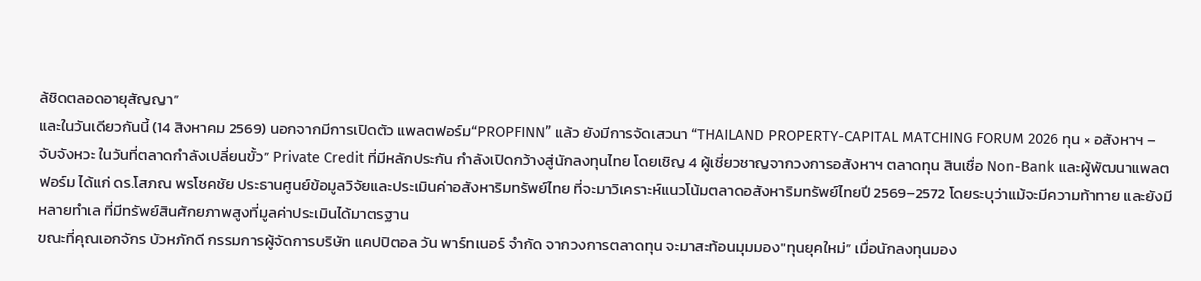ล้ชิดตลอดอายุสัญญา”
และในวันเดียวกันนี้ (14 สิงหาคม 2569) นอกจากมีการเปิดตัว แพลตฟอร์ม“PROPFINN” แล้ว ยังมีการจัดเสวนา “THAILAND PROPERTY-CAPITAL MATCHING FORUM 2026 ทุน × อสังหาฯ – จับจังหวะ ในวันที่ตลาดกำลังเปลี่ยนขั้ว” Private Credit ที่มีหลักประกัน กำลังเปิดกว้างสู่นักลงทุนไทย โดยเชิญ 4 ผู้เชี่ยวชาญจากวงการอสังหาฯ ตลาดทุน สินเชื่อ Non-Bank และผู้พัฒนาแพลตฟอร์ม ได้แก่ ดร.โสภณ พรโชคชัย ประธานศูนย์ข้อมูลวิจัยและประเมินค่าอสังหาริมทรัพย์ไทย ที่จะมาวิเคราะห์แนวโน้มตลาดอสังหาริมทรัพย์ไทยปี 2569–2572 โดยระบุว่าแม้จะมีความท้าทาย และยังมีหลายทำเล ที่มีทรัพย์สินศักยภาพสูงที่มูลค่าประเมินได้มาตรฐาน
ขณะที่คุณเอกจักร บัวหภักดี กรรมการผู้จัดการบริษัท แคปปิตอล วัน พาร์ทเนอร์ จำกัด จากวงการตลาดทุน จะมาสะท้อนมุมมอง"ทุนยุคใหม่” เมื่อนักลงทุนมอง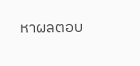หาผลตอบ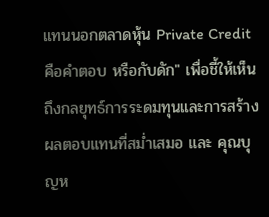แทนนอกตลาดหุ้น Private Credit คือคำตอบ หรือกับดัก" เพื่อชี้ให้เห็นถึงกลยุทธ์การระดมทุนและการสร้างผลตอบแทนที่สม่ำเสมอ และ คุณบุญห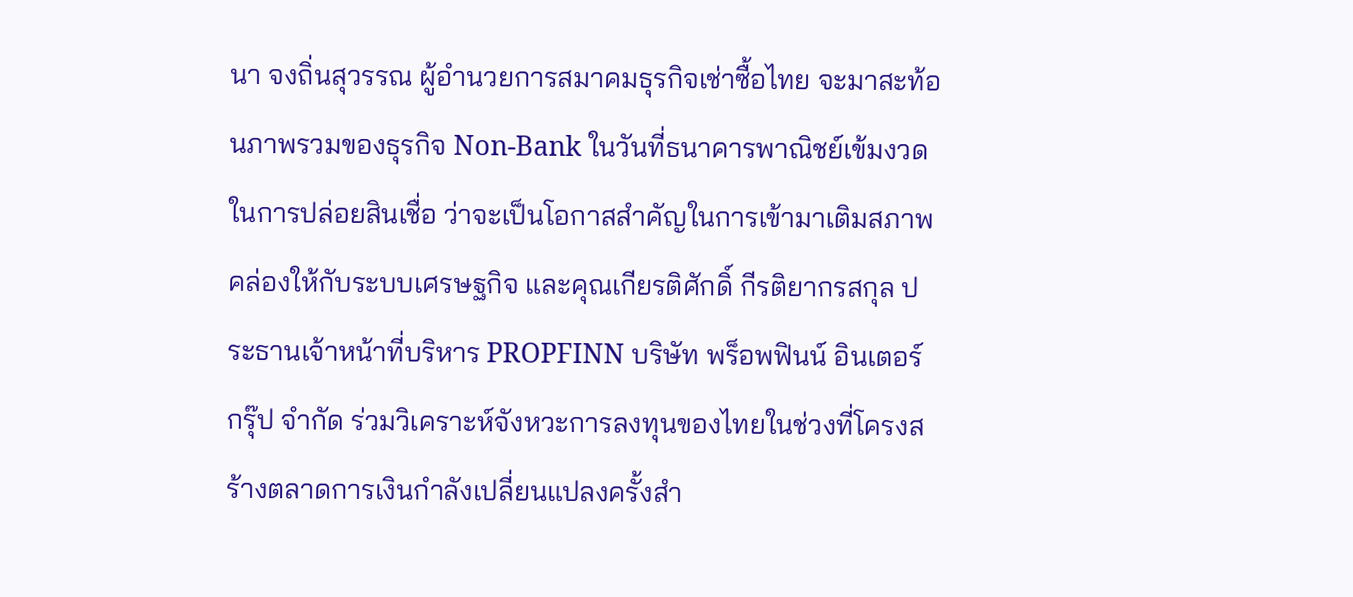นา จงถิ่นสุวรรณ ผู้อำนวยการสมาคมธุรกิจเช่าซื้อไทย จะมาสะท้อนภาพรวมของธุรกิจ Non-Bank ในวันที่ธนาคารพาณิชย์เข้มงวดในการปล่อยสินเชื่อ ว่าจะเป็นโอกาสสำคัญในการเข้ามาเติมสภาพคล่องให้กับระบบเศรษฐกิจ และคุณเกียรติศักดิ์ กีรติยากรสกุล ประธานเจ้าหน้าที่บริหาร PROPFINN บริษัท พร็อพฟินน์ อินเตอร์ กรุ๊ป จำกัด ร่วมวิเคราะห์จังหวะการลงทุนของไทยในช่วงที่โครงสร้างตลาดการเงินกำลังเปลี่ยนแปลงครั้งสำ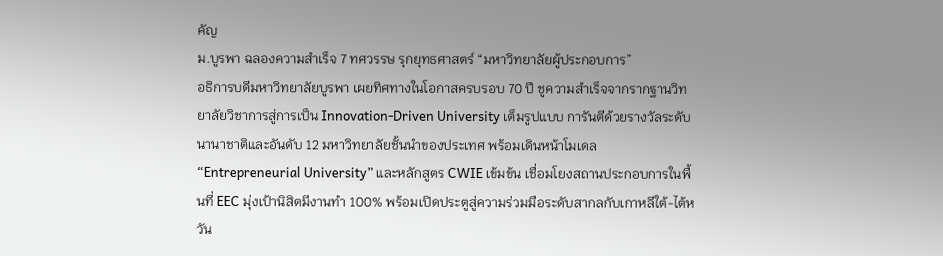คัญ
ม.บูรพา ฉลองความสำเร็จ 7 ทศวรรษ รุกยุทธศาสตร์ “มหาวิทยาลัยผู้ประกอบการ”
อธิการบดีมหาวิทยาลัยบูรพา เผยทิศทางในโอกาสครบรอบ 70 ปี ชูความสำเร็จจากรากฐานวิทยาลัยวิชาการสู่การเป็น Innovation-Driven University เต็มรูปแบบ การันตีด้วยรางวัลระดับนานาชาติและอันดับ 12 มหาวิทยาลัยชั้นนำของประเทศ พร้อมเดินหน้าโมเดล “Entrepreneurial University” และหลักสูตร CWIE เข้มข้น เชื่อมโยงสถานประกอบการในพื้นที่ EEC มุ่งเป้านิสิตมีงานทำ 100% พร้อมเปิดประตูสู่ความร่วมมือระดับสากลกับเกาหลีใต้-ไต้หวัน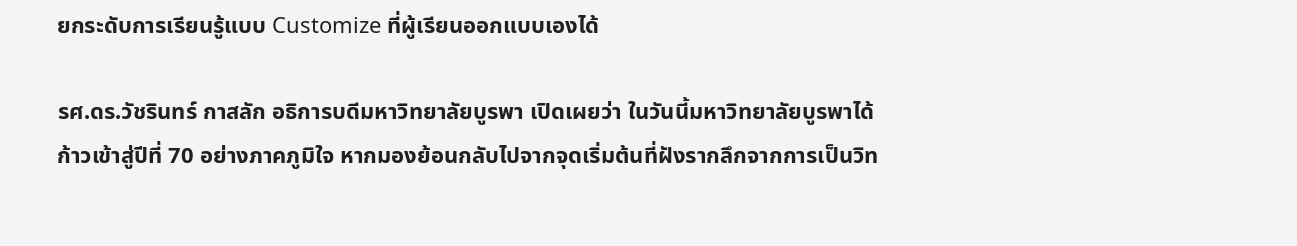ยกระดับการเรียนรู้แบบ Customize ที่ผู้เรียนออกแบบเองได้

รศ.ดร.วัชรินทร์ กาสลัก อธิการบดีมหาวิทยาลัยบูรพา เปิดเผยว่า ในวันนี้มหาวิทยาลัยบูรพาได้ก้าวเข้าสู่ปีที่ 70 อย่างภาคภูมิใจ หากมองย้อนกลับไปจากจุดเริ่มต้นที่ฝังรากลึกจากการเป็นวิท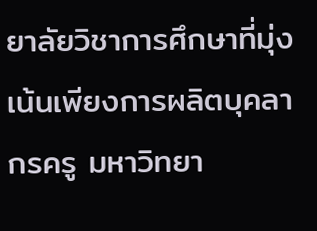ยาลัยวิชาการศึกษาที่มุ่งเน้นเพียงการผลิตบุคลากรครู มหาวิทยา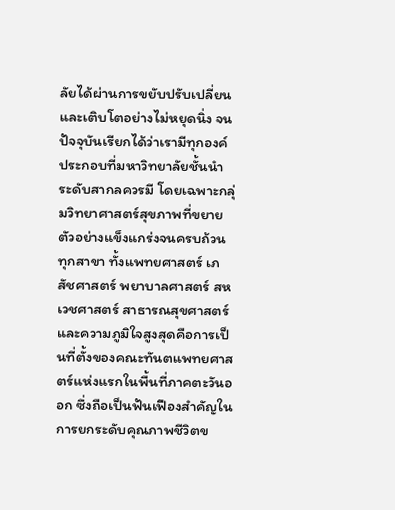ลัยได้ผ่านการขยับปรับเปลี่ยนและเติบโตอย่างไม่หยุดนิ่ง จนปัจจุบันเรียกได้ว่าเรามีทุกองค์ประกอบที่มหาวิทยาลัยชั้นนำระดับสากลควรมี โดยเฉพาะกลุ่มวิทยาศาสตร์สุขภาพที่ขยายตัวอย่างแข็งแกร่งจนครบถ้วนทุกสาขา ทั้งแพทยศาสตร์ เภสัชศาสตร์ พยาบาลศาสตร์ สหเวชศาสตร์ สาธารณสุขศาสตร์ และความภูมิใจสูงสุดคือการเป็นที่ตั้งของคณะทันตแพทยศาสตร์แห่งแรกในพื้นที่ภาคตะวันออก ซึ่งถือเป็นฟันเฟืองสำคัญในการยกระดับคุณภาพชีวิตข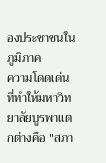องประชาชนในภูมิภาค
ความโดดเด่นที่ทำให้มหาวิทยาลัยบูรพาแตกต่างคือ "สภา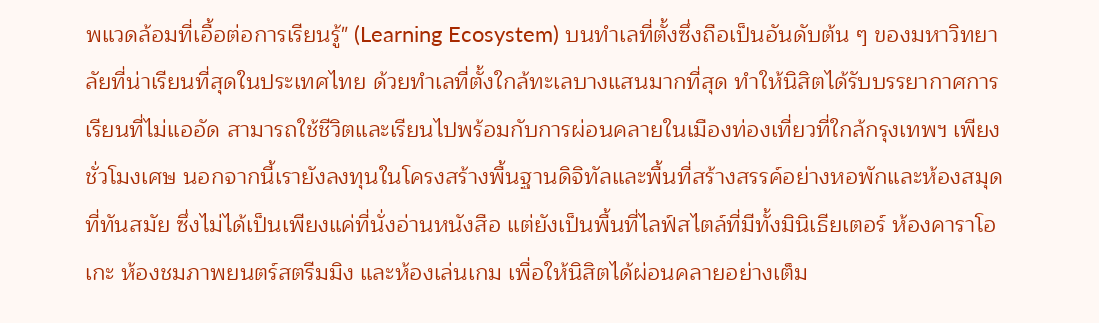พแวดล้อมที่เอื้อต่อการเรียนรู้" (Learning Ecosystem) บนทำเลที่ตั้งซึ่งถือเป็นอันดับต้น ๆ ของมหาวิทยาลัยที่น่าเรียนที่สุดในประเทศไทย ด้วยทำเลที่ตั้งใกล้ทะเลบางแสนมากที่สุด ทำให้นิสิตได้รับบรรยากาศการเรียนที่ไม่แออัด สามารถใช้ชีวิตและเรียนไปพร้อมกับการผ่อนคลายในเมืองท่องเที่ยวที่ใกล้กรุงเทพฯ เพียงชั่วโมงเศษ นอกจากนี้เรายังลงทุนในโครงสร้างพื้นฐานดิจิทัลและพื้นที่สร้างสรรค์อย่างหอพักและห้องสมุดที่ทันสมัย ซึ่งไม่ได้เป็นเพียงแค่ที่นั่งอ่านหนังสือ แต่ยังเป็นพื้นที่ไลฟ์สไตล์ที่มีทั้งมินิเธียเตอร์ ห้องคาราโอเกะ ห้องชมภาพยนตร์สตรีมมิง และห้องเล่นเกม เพื่อให้นิสิตได้ผ่อนคลายอย่างเต็ม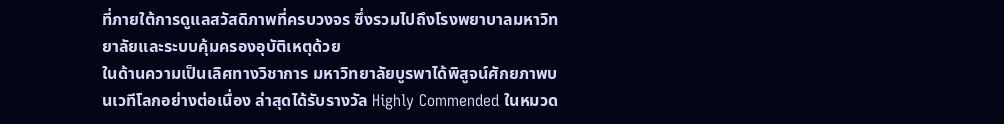ที่ภายใต้การดูแลสวัสดิภาพที่ครบวงจร ซึ่งรวมไปถึงโรงพยาบาลมหาวิทยาลัยและระบบคุ้มครองอุบัติเหตุด้วย
ในด้านความเป็นเลิศทางวิชาการ มหาวิทยาลัยบูรพาได้พิสูจน์ศักยภาพบนเวทีโลกอย่างต่อเนื่อง ล่าสุดได้รับรางวัล Highly Commended ในหมวด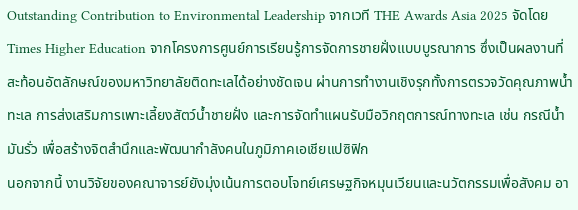Outstanding Contribution to Environmental Leadership จากเวที THE Awards Asia 2025 จัดโดย Times Higher Education จากโครงการศูนย์การเรียนรู้การจัดการชายฝั่งแบบบูรณาการ ซึ่งเป็นผลงานที่สะท้อนอัตลักษณ์ของมหาวิทยาลัยติดทะเลได้อย่างชัดเจน ผ่านการทำงานเชิงรุกทั้งการตรวจวัดคุณภาพน้ำทะเล การส่งเสริมการเพาะเลี้ยงสัตว์น้ำชายฝั่ง และการจัดทำแผนรับมือวิกฤตการณ์ทางทะเล เช่น กรณีน้ำมันรั่ว เพื่อสร้างจิตสำนึกและพัฒนากำลังคนในภูมิภาคเอเชียแปซิฟิก
นอกจากนี้ งานวิจัยของคณาจารย์ยังมุ่งเน้นการตอบโจทย์เศรษฐกิจหมุนเวียนและนวัตกรรมเพื่อสังคม อา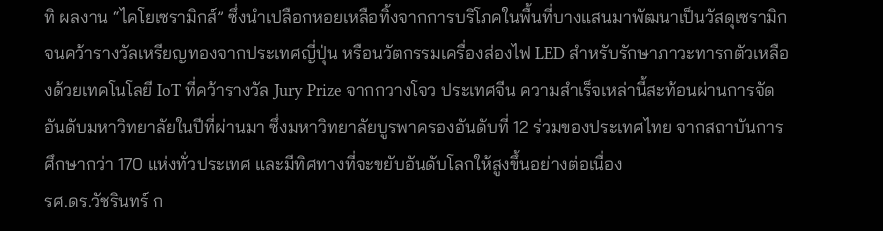ทิ ผลงาน “ไคโยเซรามิกส์” ซึ่งนำเปลือกหอยเหลือทิ้งจากการบริโภคในพื้นที่บางแสนมาพัฒนาเป็นวัสดุเซรามิกจนคว้ารางวัลเหรียญทองจากประเทศญี่ปุ่น หรือนวัตกรรมเครื่องส่องไฟ LED สำหรับรักษาภาวะทารกตัวเหลืองด้วยเทคโนโลยี IoT ที่คว้ารางวัล Jury Prize จากกวางโจว ประเทศจีน ความสำเร็จเหล่านี้สะท้อนผ่านการจัดอันดับมหาวิทยาลัยในปีที่ผ่านมา ซึ่งมหาวิทยาลัยบูรพาครองอันดับที่ 12 ร่วมของประเทศไทย จากสถาบันการศึกษากว่า 170 แห่งทั่วประเทศ และมีทิศทางที่จะขยับอันดับโลกให้สูงขึ้นอย่างต่อเนื่อง
รศ.ดร.วัชรินทร์ ก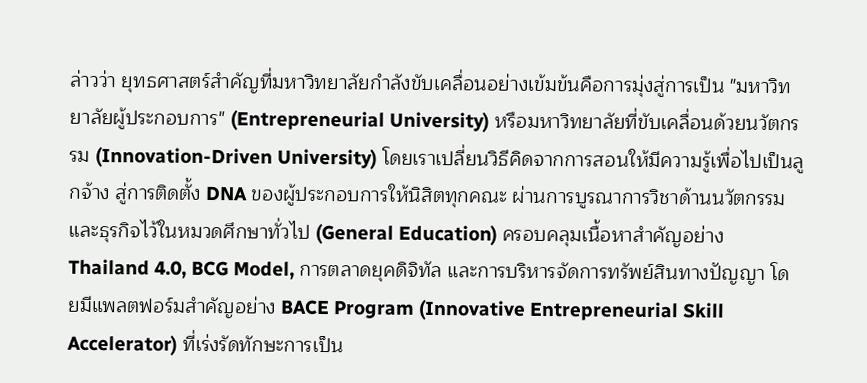ล่าวว่า ยุทธศาสตร์สำคัญที่มหาวิทยาลัยกำลังขับเคลื่อนอย่างเข้มข้นคือการมุ่งสู่การเป็น "มหาวิทยาลัยผู้ประกอบการ" (Entrepreneurial University) หรือมหาวิทยาลัยที่ขับเคลื่อนด้วยนวัตกรรม (Innovation-Driven University) โดยเราเปลี่ยนวิธีคิดจากการสอนให้มีความรู้เพื่อไปเป็นลูกจ้าง สู่การติดตั้ง DNA ของผู้ประกอบการให้นิสิตทุกคณะ ผ่านการบูรณาการวิชาด้านนวัตกรรมและธุรกิจไว้ในหมวดศึกษาทั่วไป (General Education) ครอบคลุมเนื้อหาสำคัญอย่าง Thailand 4.0, BCG Model, การตลาดยุคดิจิทัล และการบริหารจัดการทรัพย์สินทางปัญญา โดยมีแพลตฟอร์มสำคัญอย่าง BACE Program (Innovative Entrepreneurial Skill Accelerator) ที่เร่งรัดทักษะการเป็น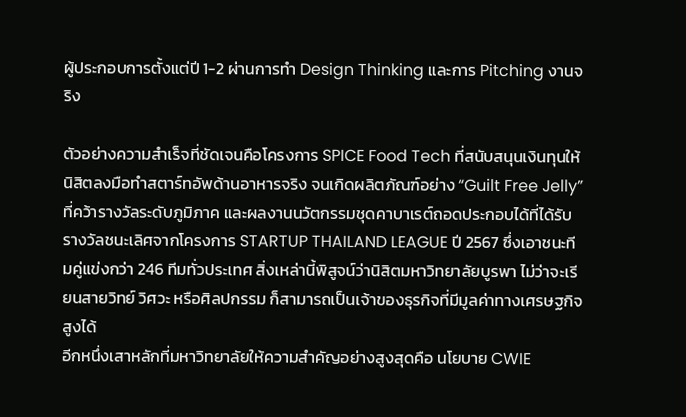ผู้ประกอบการตั้งแต่ปี 1-2 ผ่านการทำ Design Thinking และการ Pitching งานจริง

ตัวอย่างความสำเร็จที่ชัดเจนคือโครงการ SPICE Food Tech ที่สนับสนุนเงินทุนให้นิสิตลงมือทำสตาร์ทอัพด้านอาหารจริง จนเกิดผลิตภัณฑ์อย่าง “Guilt Free Jelly” ที่คว้ารางวัลระดับภูมิภาค และผลงานนวัตกรรมชุดคาบาเรต์ถอดประกอบได้ที่ได้รับรางวัลชนะเลิศจากโครงการ STARTUP THAILAND LEAGUE ปี 2567 ซึ่งเอาชนะทีมคู่แข่งกว่า 246 ทีมทั่วประเทศ สิ่งเหล่านี้พิสูจน์ว่านิสิตมหาวิทยาลัยบูรพา ไม่ว่าจะเรียนสายวิทย์ วิศวะ หรือศิลปกรรม ก็สามารถเป็นเจ้าของธุรกิจที่มีมูลค่าทางเศรษฐกิจสูงได้
อีกหนึ่งเสาหลักที่มหาวิทยาลัยให้ความสำคัญอย่างสูงสุดคือ นโยบาย CWIE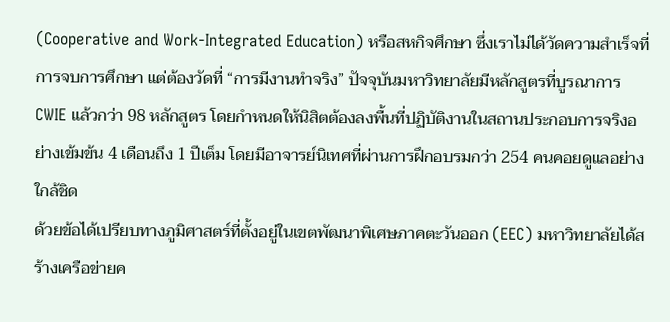(Cooperative and Work-Integrated Education) หรือสหกิจศึกษา ซึ่งเราไม่ได้วัดความสำเร็จที่การจบการศึกษา แต่ต้องวัดที่ “การมีงานทำจริง” ปัจจุบันมหาวิทยาลัยมีหลักสูตรที่บูรณาการ CWIE แล้วกว่า 98 หลักสูตร โดยกำหนดให้นิสิตต้องลงพื้นที่ปฏิบัติงานในสถานประกอบการจริงอย่างเข้มข้น 4 เดือนถึง 1 ปีเต็ม โดยมีอาจารย์นิเทศที่ผ่านการฝึกอบรมกว่า 254 คนคอยดูแลอย่างใกล้ชิด
ด้วยข้อได้เปรียบทางภูมิศาสตร์ที่ตั้งอยู่ในเขตพัฒนาพิเศษภาคตะวันออก (EEC) มหาวิทยาลัยได้สร้างเครือข่ายค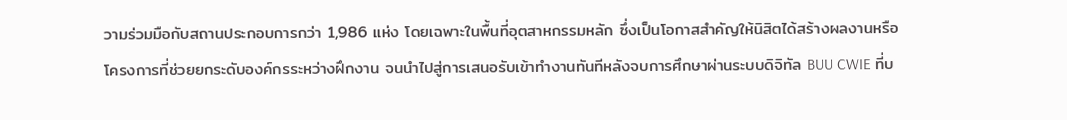วามร่วมมือกับสถานประกอบการกว่า 1,986 แห่ง โดยเฉพาะในพื้นที่อุตสาหกรรมหลัก ซึ่งเป็นโอกาสสำคัญให้นิสิตได้สร้างผลงานหรือโครงการที่ช่วยยกระดับองค์กรระหว่างฝึกงาน จนนำไปสู่การเสนอรับเข้าทำงานทันทีหลังจบการศึกษาผ่านระบบดิจิทัล BUU CWIE ที่บ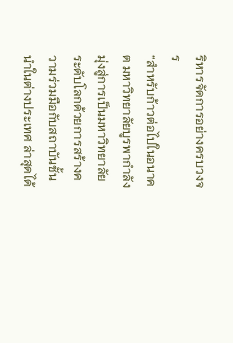ริหารจัดการอย่างครบวงจร
“สำหรับก้าวต่อไปในอนาคต มหาวิทยาลัยบูรพากำลังมุ่งสู่การเป็นมหาวิทยาลัยระดับโลกด้วยการสร้างความร่วมมือกับสถาบันชั้นนำในต่างประเทศ ล่าสุดได้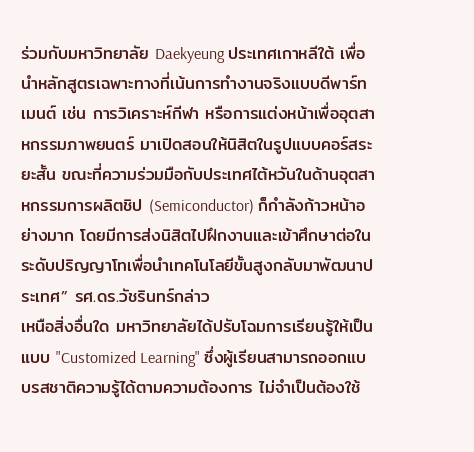ร่วมกับมหาวิทยาลัย Daekyeung ประเทศเกาหลีใต้ เพื่อนำหลักสูตรเฉพาะทางที่เน้นการทำงานจริงแบบดีพาร์ทเมนต์ เช่น การวิเคราะห์กีฬา หรือการแต่งหน้าเพื่ออุตสาหกรรมภาพยนตร์ มาเปิดสอนให้นิสิตในรูปแบบคอร์สระยะสั้น ขณะที่ความร่วมมือกับประเทศไต้หวันในด้านอุตสาหกรรมการผลิตชิป (Semiconductor) ก็กำลังก้าวหน้าอย่างมาก โดยมีการส่งนิสิตไปฝึกงานและเข้าศึกษาต่อในระดับปริญญาโทเพื่อนำเทคโนโลยีขั้นสูงกลับมาพัฒนาประเทศ” รศ.ดร.วัชรินทร์กล่าว
เหนือสิ่งอื่นใด มหาวิทยาลัยได้ปรับโฉมการเรียนรู้ให้เป็นแบบ "Customized Learning" ซึ่งผู้เรียนสามารถออกแบบรสชาติความรู้ได้ตามความต้องการ ไม่จำเป็นต้องใช้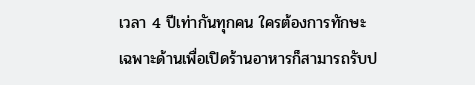เวลา 4 ปีเท่ากันทุกคน ใครต้องการทักษะเฉพาะด้านเพื่อเปิดร้านอาหารก็สามารถรับป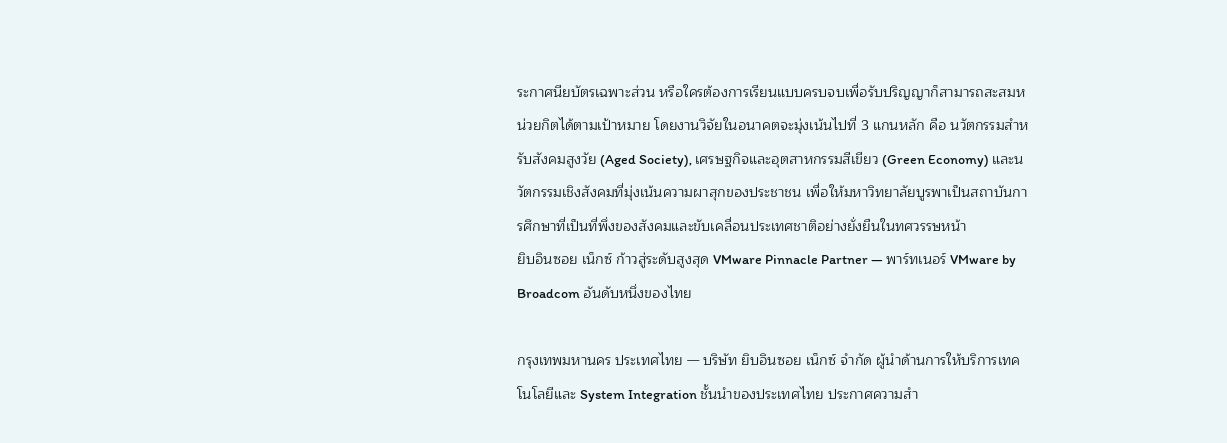ระกาศนียบัตรเฉพาะส่วน หรือใครต้องการเรียนแบบครบจบเพื่อรับปริญญาก็สามารถสะสมหน่วยกิตได้ตามเป้าหมาย โดยงานวิจัยในอนาคตจะมุ่งเน้นไปที่ 3 แกนหลัก คือ นวัตกรรมสำหรับสังคมสูงวัย (Aged Society), เศรษฐกิจและอุตสาหกรรมสีเขียว (Green Economy) และนวัตกรรมเชิงสังคมที่มุ่งเน้นความผาสุกของประชาชน เพื่อให้มหาวิทยาลัยบูรพาเป็นสถาบันการศึกษาที่เป็นที่พึ่งของสังคมและขับเคลื่อนประเทศชาติอย่างยั่งยืนในทศวรรษหน้า
ยิบอินซอย เน็กซ์ ก้าวสู่ระดับสูงสุด VMware Pinnacle Partner — พาร์ทเนอร์ VMware by Broadcom อันดับหนึ่งของไทย

กรุงเทพมหานคร ประเทศไทย — บริษัท ยิบอินซอย เน็กซ์ จำกัด ผู้นำด้านการให้บริการเทคโนโลยีและ System Integration ชั้นนำของประเทศไทย ประกาศความสำ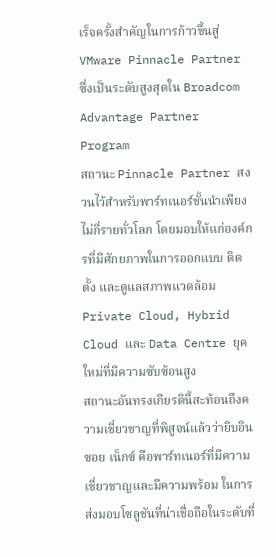เร็จครั้งสำคัญในการก้าวขึ้นสู่ VMware Pinnacle Partner ซึ่งเป็นระดับสูงสุดใน Broadcom Advantage Partner Program
สถานะ Pinnacle Partner สงวนไว้สำหรับพาร์ทเนอร์ชั้นนำเพียงไม่กี่รายทั่วโลก โดยมอบให้แก่องค์กรที่มีศักยภาพในการออกแบบ ติดตั้ง และดูแลสภาพแวดล้อม Private Cloud, Hybrid Cloud และ Data Centre ยุคใหม่ที่มีความซับซ้อนสูง
สถานะอันทรงเกียรตินี้สะท้อนถึงความเชี่ยวชาญที่พิสูจน์แล้วว่ายิบอินซอย เน็กซ์ คือพาร์ทเนอร์ที่มีความเชี่ยวชาญและมีความพร้อม ในการส่งมอบโซลูชันที่น่าเชื่อถือในระดับที่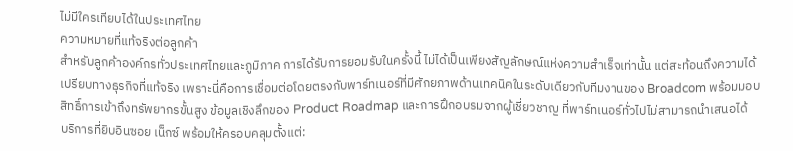ไม่มีใครเทียบได้ในประเทศไทย
ความหมายที่แท้จริงต่อลูกค้า
สำหรับลูกค้าองค์กรทั่วประเทศไทยและภูมิภาค การได้รับการยอมรับในครั้งนี้ ไม่ได้เป็นเพียงสัญลักษณ์แห่งความสำเร็จเท่านั้น แต่สะท้อนถึงความได้เปรียบทางธุรกิจที่แท้จริง เพราะนี่คือการเชื่อมต่อโดยตรงกับพาร์ทเนอร์ที่มีศักยภาพด้านเทคนิคในระดับเดียวกับทีมงานของ Broadcom พร้อมมอบสิทธิ์การเข้าถึงทรัพยากรขั้นสูง ข้อมูลเชิงลึกของ Product Roadmap และการฝึกอบรมจากผู้เชี่ยวชาญ ที่พาร์ทเนอร์ทั่วไปไม่สามารถนำเสนอได้
บริการที่ยิบอินซอย เน็กซ์ พร้อมให้ครอบคลุมตั้งแต่: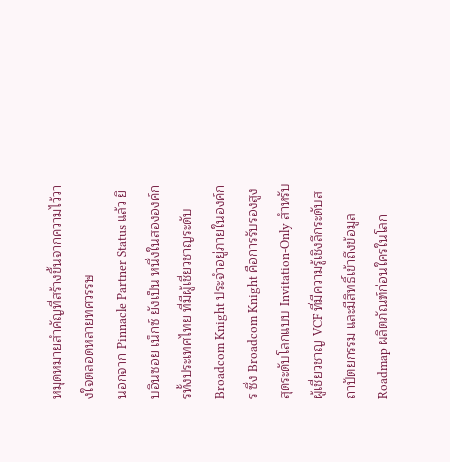หมุดหมายสำคัญที่สร้างขึ้นจากความไว้วางใจตลอดหลายทศวรรษ
นอกจาก Pinnacle Partner Status แล้ว ยิบอินซอย เน็กซ์ ยังเป็น หนึ่งในสององค์กรทั้งประเทศไทย ที่มีผู้เชี่ยวชาญระดับ Broadcom Knight ประจำอยู่ภายในองค์กร ซึ่ง Broadcom Knight คือการรับรองสูงสุดระดับโลกแบบ Invitation-Only สำหรับผู้เชี่ยวชาญ VCF ที่มีความรู้เชิงลึกระดับสถาปัตยกรรม และมีสิทธิ์เข้าถึงข้อมูล Roadmap ผลิตภัณฑ์ก่อนใครในโลก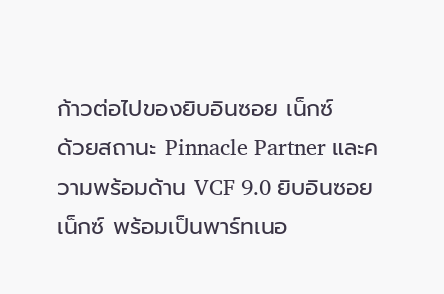ก้าวต่อไปของยิบอินซอย เน็กซ์
ด้วยสถานะ Pinnacle Partner และความพร้อมด้าน VCF 9.0 ยิบอินซอย เน็กซ์ พร้อมเป็นพาร์ทเนอ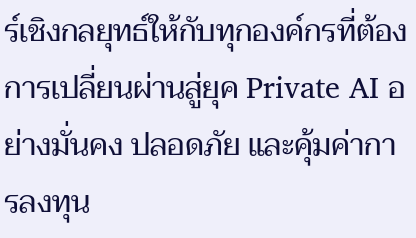ร์เชิงกลยุทธ์ให้กับทุกองค์กรที่ต้องการเปลี่ยนผ่านสู่ยุค Private AI อย่างมั่นคง ปลอดภัย และคุ้มค่าการลงทุน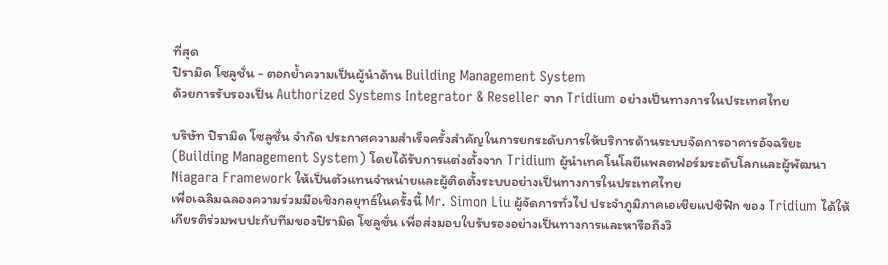ที่สุด
ปิรามิด โซลูชั่น - ตอกย้ำความเป็นผู้นำด้าน Building Management System
ด้วยการรับรองเป็น Authorized Systems Integrator & Reseller จาก Tridium อย่างเป็นทางการในประเทศไทย

บริษัท ปิรามิด โซลูชั่น จำกัด ประกาศความสำเร็จครั้งสำคัญในการยกระดับการให้บริการด้านระบบจัดการอาคารอัจฉริยะ (Building Management System) โดยได้รับการแต่งตั้งจาก Tridium ผู้นำเทคโนโลยีแพลตฟอร์มระดับโลกและผู้พัฒนา Niagara Framework ให้เป็นตัวแทนจำหน่ายและผู้ติดตั้งระบบอย่างเป็นทางการในประเทศไทย
เพื่อเฉลิมฉลองความร่วมมือเชิงกลยุทธ์ในครั้งนี้ Mr. Simon Liu ผู้จัดการทั่วไป ประจำภูมิภาคเอเชียแปซิฟิก ของ Tridium ได้ให้เกียรติร่วมพบปะกับทีมของปิรามิด โซลูชั่น เพื่อส่งมอบใบรับรองอย่างเป็นทางการและหารือถึงวิ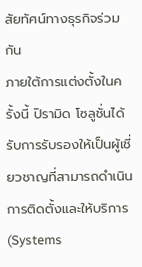สัยทัศน์ทางธุรกิจร่วมกัน
ภายใต้การแต่งตั้งในครั้งนี้ ปิรามิด โซลูชั่นได้รับการรับรองให้เป็นผู้เชี่ยวชาญที่สามารถดำเนินการติดตั้งและให้บริการ (Systems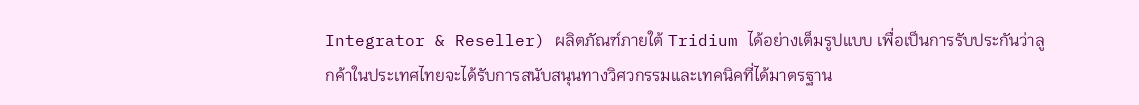Integrator & Reseller) ผลิตภัณฑ์ภายใต้ Tridium ได้อย่างเต็มรูปแบบ เพื่อเป็นการรับประกันว่าลูกค้าในประเทศไทยจะได้รับการสนับสนุนทางวิศวกรรมและเทคนิคที่ได้มาตรฐาน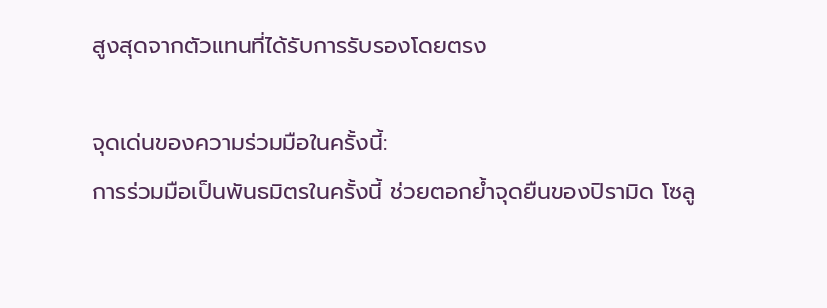สูงสุดจากตัวแทนที่ได้รับการรับรองโดยตรง

จุดเด่นของความร่วมมือในครั้งนี้:
การร่วมมือเป็นพันธมิตรในครั้งนี้ ช่วยตอกย้ำจุดยืนของปิรามิด โซลู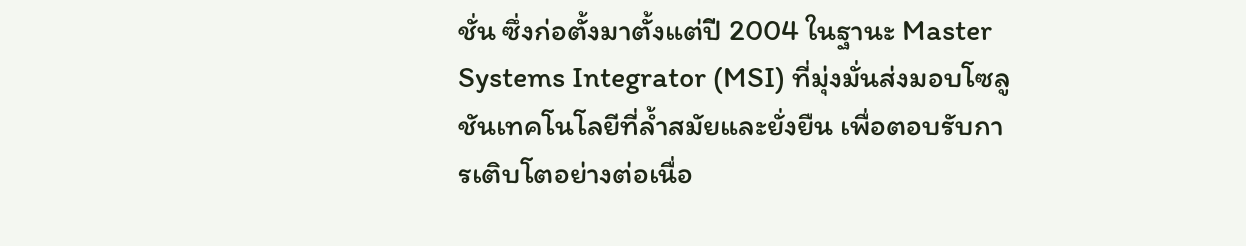ชั่น ซึ่งก่อตั้งมาตั้งแต่ปี 2004 ในฐานะ Master Systems Integrator (MSI) ที่มุ่งมั่นส่งมอบโซลูชันเทคโนโลยีที่ล้ำสมัยและยั่งยืน เพื่อตอบรับการเติบโตอย่างต่อเนื่อ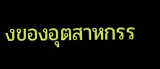งของอุตสาหกรร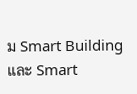ม Smart Building และ Smart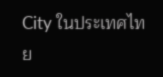City ในประเทศไทย